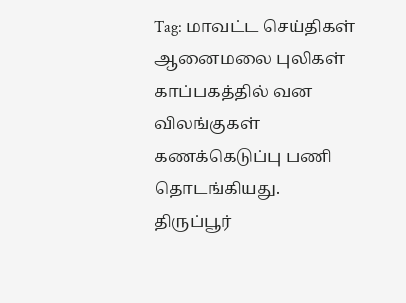Tag: மாவட்ட செய்திகள்
ஆனைமலை புலிகள் காப்பகத்தில் வன விலங்குகள் கணக்கெடுப்பு பணி தொடங்கியது.
திருப்பூர்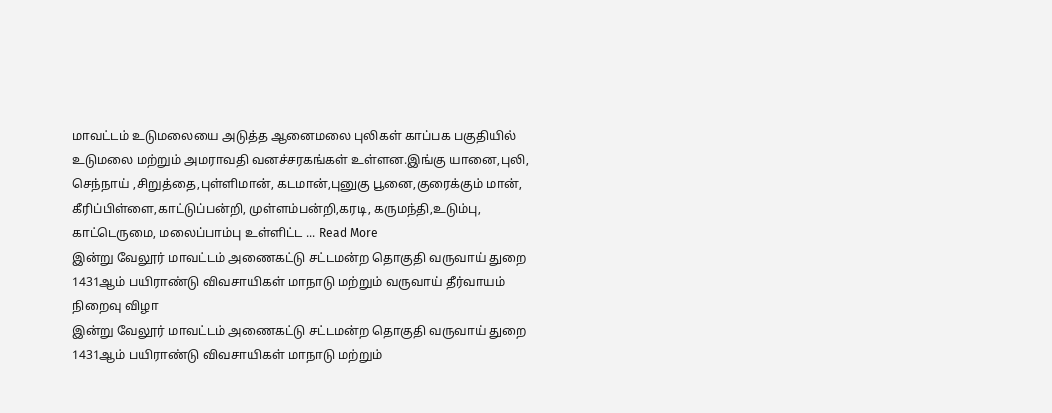மாவட்டம் உடுமலையை அடுத்த ஆனைமலை புலிகள் காப்பக பகுதியில் உடுமலை மற்றும் அமராவதி வனச்சரகங்கள் உள்ளன.இங்கு யானை,புலி, செந்நாய் ,சிறுத்தை,புள்ளிமான், கடமான்,புனுகு பூனை,குரைக்கும் மான், கீரிப்பிள்ளை,காட்டுப்பன்றி, முள்ளம்பன்றி,கரடி, கருமந்தி,உடும்பு, காட்டெருமை, மலைப்பாம்பு உள்ளிட்ட ... Read More
இன்று வேலூர் மாவட்டம் அணைகட்டு சட்டமன்ற தொகுதி வருவாய் துறை 1431ஆம் பயிராண்டு விவசாயிகள் மாநாடு மற்றும் வருவாய் தீர்வாயம் நிறைவு விழா
இன்று வேலூர் மாவட்டம் அணைகட்டு சட்டமன்ற தொகுதி வருவாய் துறை 1431ஆம் பயிராண்டு விவசாயிகள் மாநாடு மற்றும்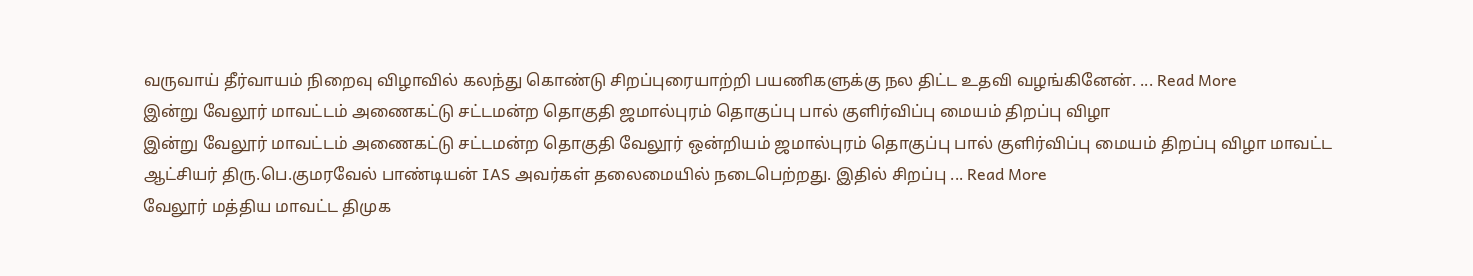வருவாய் தீர்வாயம் நிறைவு விழாவில் கலந்து கொண்டு சிறப்புரையாற்றி பயணிகளுக்கு நல திட்ட உதவி வழங்கினேன். ... Read More
இன்று வேலூர் மாவட்டம் அணைகட்டு சட்டமன்ற தொகுதி ஜமால்புரம் தொகுப்பு பால் குளிர்விப்பு மையம் திறப்பு விழா
இன்று வேலூர் மாவட்டம் அணைகட்டு சட்டமன்ற தொகுதி வேலூர் ஒன்றியம் ஜமால்புரம் தொகுப்பு பால் குளிர்விப்பு மையம் திறப்பு விழா மாவட்ட ஆட்சியர் திரு.பெ.குமரவேல் பாண்டியன் IAS அவர்கள் தலைமையில் நடைபெற்றது. இதில் சிறப்பு ... Read More
வேலூர் மத்திய மாவட்ட திமுக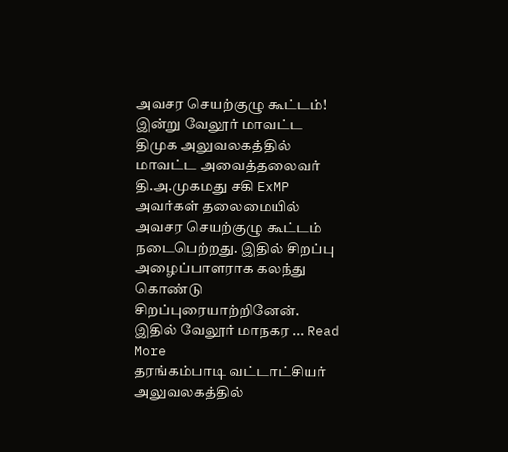அவசர செயற்குழு கூட்டம்!
இன்று வேலூர் மாவட்ட திமுக அலுவலகத்தில் மாவட்ட அவைத்தலைவர் தி.அ.முகமது சகி ExMP அவர்கள் தலைமையில் அவசர செயற்குழு கூட்டம் நடைபெற்றது. இதில் சிறப்பு அழைப்பாளராக கலந்து கொண்டு சிறப்புரையாற்றினேன். இதில் வேலூர் மாநகர ... Read More
தரங்கம்பாடி வட்டாட்சியர் அலுவலகத்தில்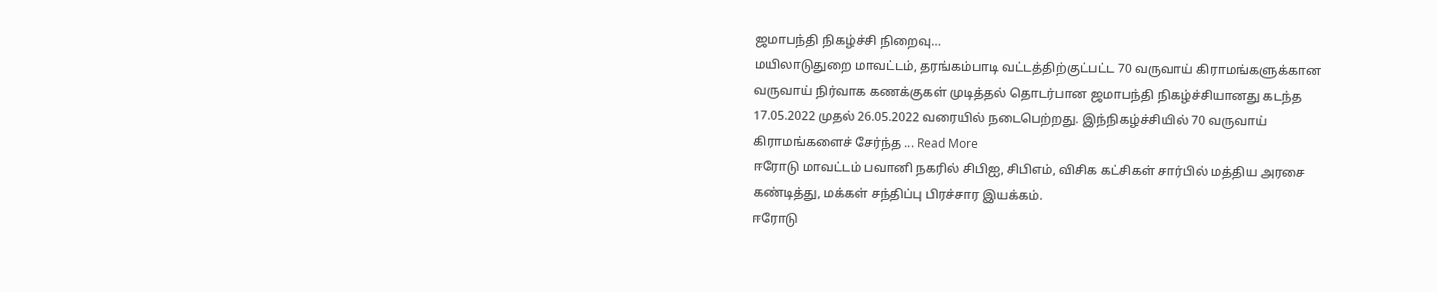ஜமாபந்தி நிகழ்ச்சி நிறைவு…
மயிலாடுதுறை மாவட்டம், தரங்கம்பாடி வட்டத்திற்குட்பட்ட 70 வருவாய் கிராமங்களுக்கான வருவாய் நிர்வாக கணக்குகள் முடித்தல் தொடர்பான ஜமாபந்தி நிகழ்ச்சியானது கடந்த 17.05.2022 முதல் 26.05.2022 வரையில் நடைபெற்றது. இந்நிகழ்ச்சியில் 70 வருவாய் கிராமங்களைச் சேர்ந்த ... Read More
ஈரோடு மாவட்டம் பவானி நகரில் சிபிஐ, சிபிஎம், விசிக கட்சிகள் சார்பில் மத்திய அரசை கண்டித்து, மக்கள் சந்திப்பு பிரச்சார இயக்கம்.
ஈரோடு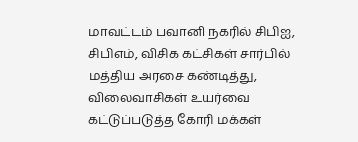மாவட்டம் பவானி நகரில் சிபிஐ, சிபிஎம், விசிக கட்சிகள் சார்பில் மத்திய அரசை கண்டித்து, விலைவாசிகள் உயர்வை கட்டுப்படுத்த கோரி மக்கள்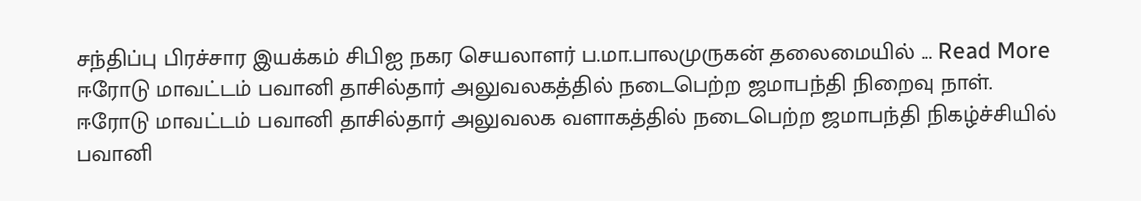சந்திப்பு பிரச்சார இயக்கம் சிபிஐ நகர செயலாளர் ப.மா.பாலமுருகன் தலைமையில் ... Read More
ஈரோடு மாவட்டம் பவானி தாசில்தார் அலுவலகத்தில் நடைபெற்ற ஜமாபந்தி நிறைவு நாள்.
ஈரோடு மாவட்டம் பவானி தாசில்தார் அலுவலக வளாகத்தில் நடைபெற்ற ஜமாபந்தி நிகழ்ச்சியில் பவானி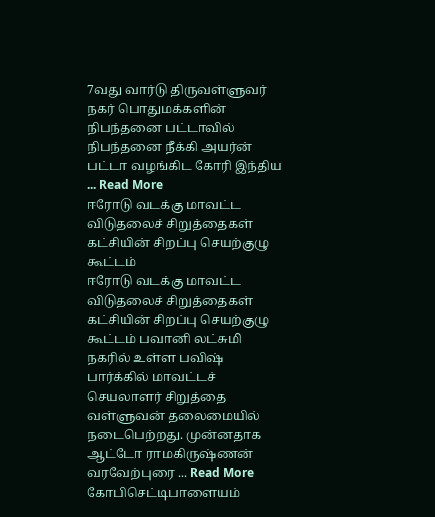7வது வார்டு திருவள்ளுவர் நகர் பொதுமக்களின் நிபந்தனை பட்டாவில் நிபந்தனை நீக்கி அயர்ன் பட்டா வழங்கிட கோரி இந்திய ... Read More
ஈரோடு வடக்கு மாவட்ட விடுதலைச் சிறுத்தைகள் கட்சியின் சிறப்பு செயற்குழு கூட்டம்
ஈரோடு வடக்கு மாவட்ட விடுதலைச் சிறுத்தைகள் கட்சியின் சிறப்பு செயற்குழு கூட்டம் பவானி லட்சுமி நகரில் உள்ள பவிஷ் பார்க்கில் மாவட்டச் செயலாளர் சிறுத்தை வள்ளுவன் தலைமையில் நடைபெற்றது. முன்னதாக ஆட்டோ ராமகிருஷ்ணன் வரவேற்புரை ... Read More
கோபிசெட்டிபாளையம்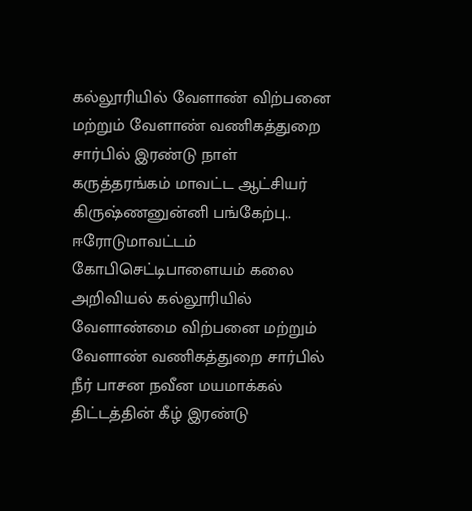கல்லூரியில் வேளாண் விற்பனை மற்றும் வேளாண் வணிகத்துறை சார்பில் இரண்டு நாள் கருத்தரங்கம் மாவட்ட ஆட்சியர் கிருஷ்ணனுன்னி பங்கேற்பு..
ஈரோடுமாவட்டம் கோபிசெட்டிபாளையம் கலை அறிவியல் கல்லூரியில் வேளாண்மை விற்பனை மற்றும் வேளாண் வணிகத்துறை சார்பில் நீர் பாசன நவீன மயமாக்கல் திட்டத்தின் கீழ் இரண்டு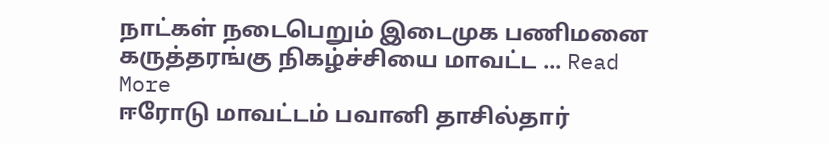நாட்கள் நடைபெறும் இடைமுக பணிமனை கருத்தரங்கு நிகழ்ச்சியை மாவட்ட ... Read More
ஈரோடு மாவட்டம் பவானி தாசில்தார்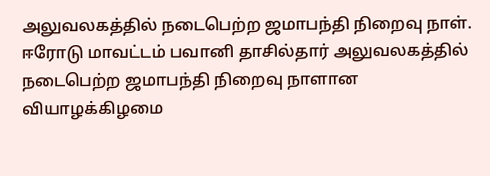அலுவலகத்தில் நடைபெற்ற ஜமாபந்தி நிறைவு நாள்.
ஈரோடு மாவட்டம் பவானி தாசில்தார் அலுவலகத்தில் நடைபெற்ற ஜமாபந்தி நிறைவு நாளான வியாழக்கிழமை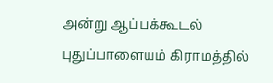அன்று ஆப்பக்கூடல் புதுப்பாளையம் கிராமத்தில்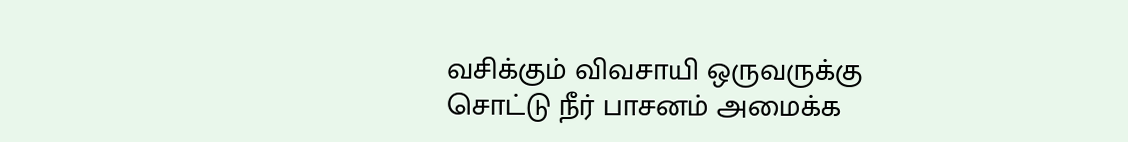வசிக்கும் விவசாயி ஒருவருக்கு சொட்டு நீர் பாசனம் அமைக்க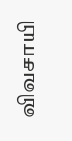விவசாயி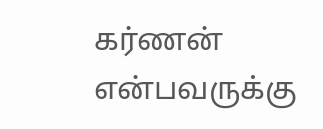கர்ணன் என்பவருக்கு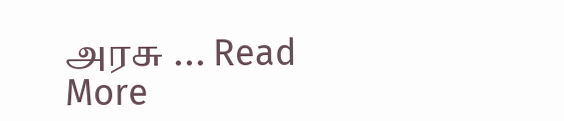அரசு ... Read More